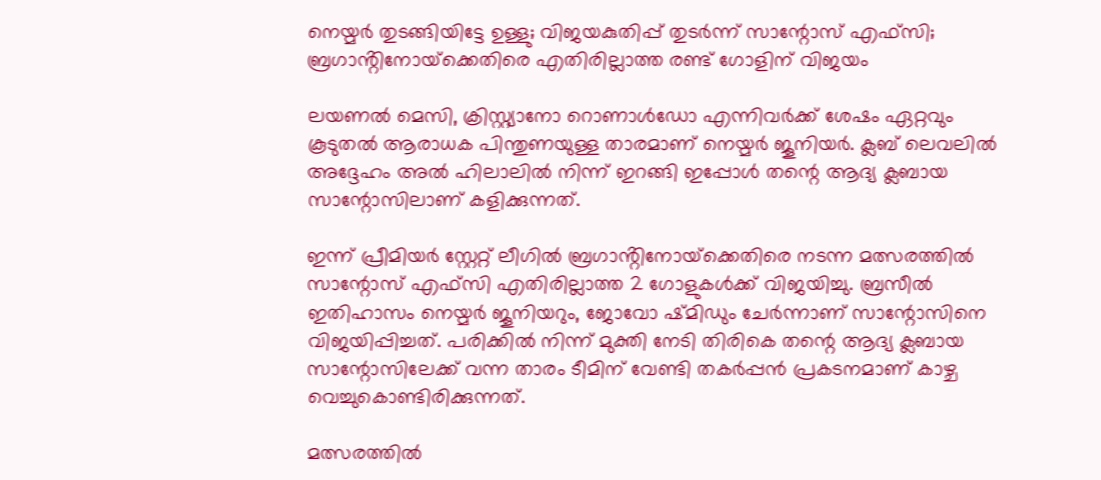നെയ്മർ തുടങ്ങിയിട്ടേ ഉള്ളു; വിജയകുതിപ്പ് തുടർന്ന് സാന്റോസ് എഫ്‌സി; ബ്രഗാൻ്റിനോയ്‌ക്കെതിരെ എതിരില്ലാത്ത രണ്ട് ഗോളിന് വിജയം

ലയണൽ മെസി, ക്രിസ്റ്റ്യാനോ റൊണാൾഡോ എന്നിവർക്ക് ശേഷം ഏറ്റവും കൂടുതൽ ആരാധക പിന്തുണയുള്ള താരമാണ് നെയ്മർ ജൂനിയർ. ക്ലബ് ലെവലിൽ അദ്ദേഹം അൽ ഹിലാലിൽ നിന്ന് ഇറങ്ങി ഇപ്പോൾ തന്റെ ആദ്യ ക്ലബായ സാന്റോസിലാണ് കളിക്കുന്നത്.

ഇന്ന് പ്രീമിയർ സ്റ്റേറ്റ് ലീഗിൽ ബ്രഗാൻ്റിനോയ്‌ക്കെതിരെ നടന്ന മത്സരത്തിൽ സാന്റോസ് എഫ്‌സി എതിരില്ലാത്ത 2 ഗോളുകൾക്ക് വിജയിച്ചു. ബ്രസീൽ ഇതിഹാസം നെയ്മർ ജൂനിയറും, ജോവോ ഷ്മിഡും ചേർന്നാണ് സാന്റോസിനെ വിജയിപ്പിച്ചത്. പരിക്കിൽ നിന്ന് മുക്തി നേടി തിരികെ തന്റെ ആദ്യ ക്ലബായ സാന്റോസിലേക്ക് വന്ന താരം ടീമിന് വേണ്ടി തകർപ്പൻ പ്രകടനമാണ് കാഴ്ച വെച്ചുകൊണ്ടിരിക്കുന്നത്.

മത്സരത്തിൽ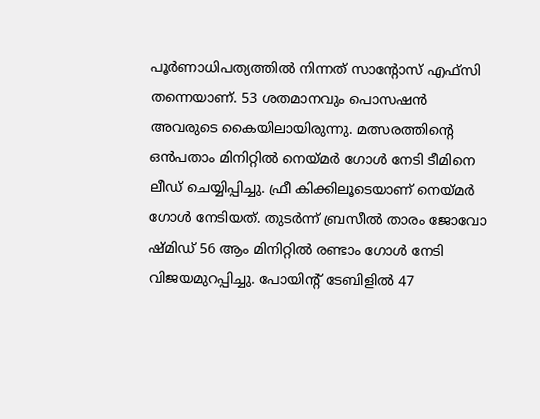പൂർണാധിപത്യത്തിൽ നിന്നത് സാന്റോസ് എഫ്‌സി തന്നെയാണ്. 53 ശതമാനവും പൊസഷൻ അവരുടെ കൈയിലായിരുന്നു. മത്സരത്തിന്റെ ഒൻപതാം മിനിറ്റിൽ നെയ്മർ ഗോൾ നേടി ടീമിനെ ലീഡ് ചെയ്യിപ്പിച്ചു. ഫ്രീ കിക്കിലൂടെയാണ് നെയ്മർ ഗോൾ നേടിയത്. തുടർന്ന് ബ്രസീൽ താരം ജോവോ ഷ്മിഡ് 56 ആം മിനിറ്റിൽ രണ്ടാം ഗോൾ നേടി വിജയമുറപ്പിച്ചു. പോയിന്റ് ടേബിളിൽ 47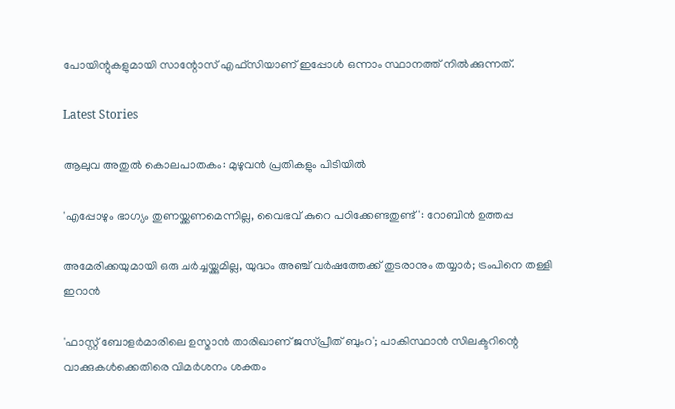പോയിന്റുകളുമായി സാന്റോസ് എഫ്‌സിയാണ് ഇപ്പോൾ ഒന്നാം സ്ഥാനത്ത് നിൽക്കുന്നത്.

Latest Stories

ആലുവ അതുൽ കൊലപാതകം: മുഴുവൻ പ്രതികളും പിടിയിൽ

'എപ്പോഴും ഭാഗ്യം തുണയ്ക്കണമെന്നില്ല, വൈഭവ് കുറെ പഠിക്കേണ്ടതുണ്ട്': റോബിൻ ഉത്തപ്പ

അമേരിക്കയുമായി ഒരു ചർച്ചയ്ക്കുമില്ല, യുദ്ധം അഞ്ച് വർഷത്തേക്ക് തുടരാനും തയ്യാർ; ട്രംപിനെ തള്ളി ഇറാൻ

'ഫാസ്റ്റ് ബോളർമാരിലെ ഉസ്മാൻ താരിഖാണ് ജസ്പ്രീത് ബുംറ'; പാകിസ്ഥാൻ സിലക്ടറിന്റെ വാക്കുകൾക്കെതിരെ വിമർശനം ശക്തം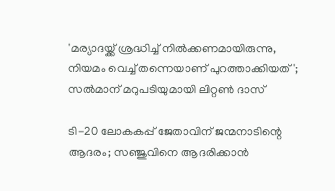'മര്യാദയ്ക്ക് ശ്രദ്ധിച്ച് നിൽക്കണമായിരുന്നു, നിയമം വെച്ച് തന്നെയാണ് പുറത്താക്കിയത്'; സൽമാന് മറുപടിയുമായി ലിറ്റൺ ദാസ്

ടി-20 ലോകകപ്പ് ജേതാവിന് ജന്മനാടിന്റെ ആദരം; സഞ്ജുവിനെ ആദരിക്കാൻ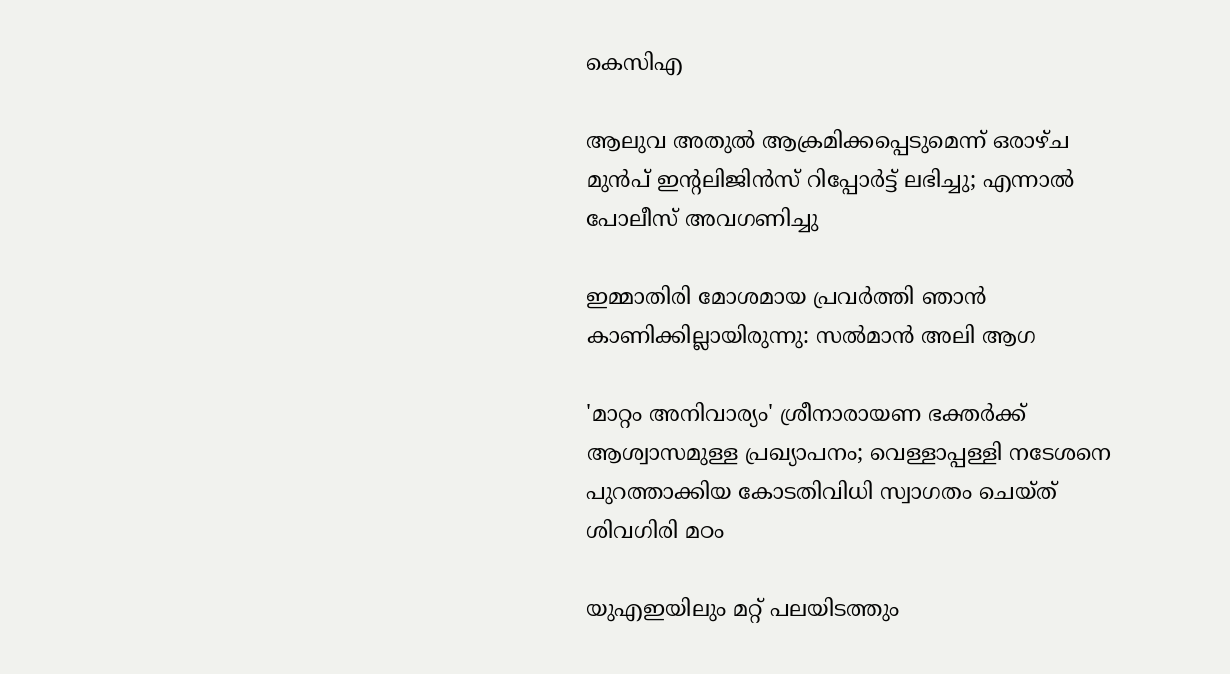കെസിഎ

ആലുവ അതുൽ ആക്രമിക്കപ്പെടുമെന്ന് ഒരാഴ്ച മുൻപ് ഇന്റലിജിൻസ് റിപ്പോർട്ട് ലഭിച്ചു; എന്നാൽ പോലീസ് അവഗണിച്ചു

ഇമ്മാതിരി മോശമായ പ്രവർത്തി ഞാൻ കാണിക്കില്ലായിരുന്നു: സല്‍മാന്‍ അലി ആഗ

'മാറ്റം അനിവാര്യം' ശ്രീനാരായണ ഭക്തര്‍ക്ക് ആശ്വാസമുള്ള പ്രഖ്യാപനം; വെള്ളാപ്പള്ളി നടേശനെ പുറത്താക്കിയ കോടതിവിധി സ്വാഗതം ചെയ്ത് ശിവഗിരി മഠം

യുഎഇയിലും മറ്റ് പലയിടത്തും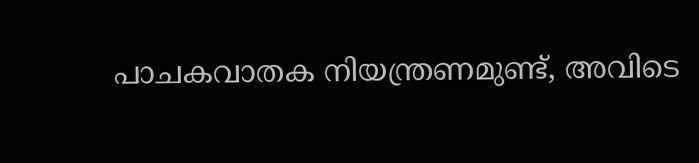പാചകവാതക നിയന്ത്രണമുണ്ട്, അവിടെ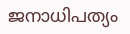ജനാധിപത്യം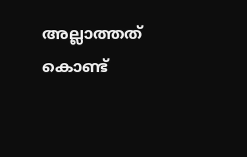അല്ലാത്തത് കൊണ്ട്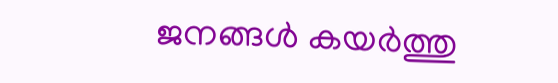ജനങ്ങൾ കയർത്തു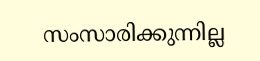സംസാരിക്കുന്നില്ല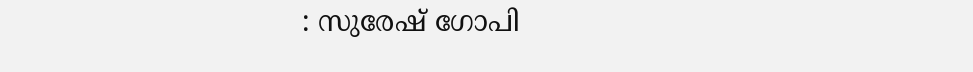: സുരേഷ് ഗോപി